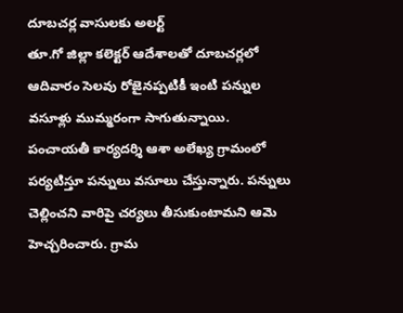దూబచర్ల వాసులకు అలర్ట్
తూ.గో జిల్లా కలెక్టర్ ఆదేశాలతో దూబచర్లలో ఆదివారం సెలవు రోజైనప్పటికీ ఇంటి పన్నుల వసూళ్లు ముమ్మరంగా సాగుతున్నాయి. పంచాయతీ కార్యదర్శి ఆశా అలేఖ్య గ్రామంలో పర్యటిస్తూ పన్నులు వసూలు చేస్తున్నారు. పన్నులు చెల్లించని వారిపై చర్యలు తీసుకుంటామని ఆమె హెచ్చరించారు. గ్రామ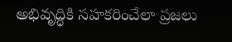అభివృద్ధికి సహకరించేలా ప్రజలు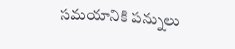సమయానికి పన్నులు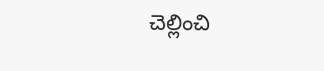చెల్లించి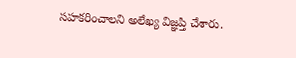సహకరించాలని అలేఖ్య విజ్ఞప్తి చేశారు.